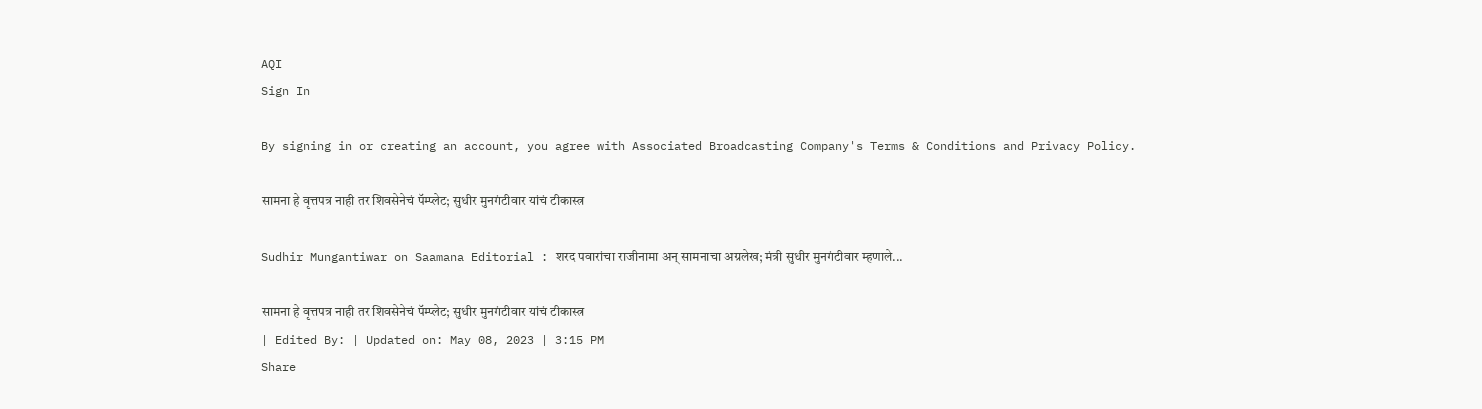AQI
Sign In

By signing in or creating an account, you agree with Associated Broadcasting Company's Terms & Conditions and Privacy Policy.

सामना हे वृत्तपत्र नाही तर शिवसेनेचं पॅम्प्लेट; सुधीर मुनगंटीवार यांचं टीकास्त्र

Sudhir Mungantiwar on Saamana Editorial : शरद पवारांचा राजीनामा अन् सामनाचा अग्रलेख; मंत्री सुधीर मुनगंटीवार म्हणाले...

सामना हे वृत्तपत्र नाही तर शिवसेनेचं पॅम्प्लेट; सुधीर मुनगंटीवार यांचं टीकास्त्र
| Edited By: | Updated on: May 08, 2023 | 3:15 PM
Share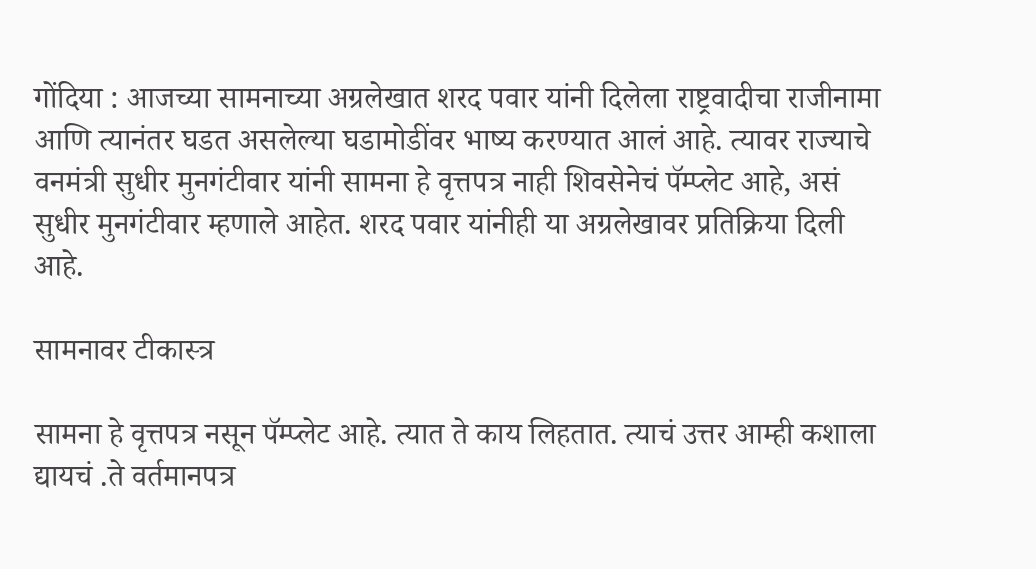गोंदिया : आजच्या सामनाच्या अग्रलेखात शरद पवार यांनी दिलेला राष्ट्रवादीचा राजीनामा आणि त्यानंतर घडत असलेल्या घडामोडींवर भाष्य करण्यात आलं आहे. त्यावर राज्याचे वनमंत्री सुधीर मुनगंटीवार यांनी सामना हे वृत्तपत्र नाही शिवसेनेचं पॅम्प्लेट आहे, असं सुधीर मुनगंटीवार म्हणाले आहेत. शरद पवार यांनीही या अग्रलेखावर प्रतिक्रिया दिली आहे.

सामनावर टीकास्त्र

सामना हे वृत्तपत्र नसून पॅम्प्लेट आहे. त्यात ते काय लिहतात. त्याचं उत्तर आम्ही कशाला द्यायचं .ते वर्तमानपत्र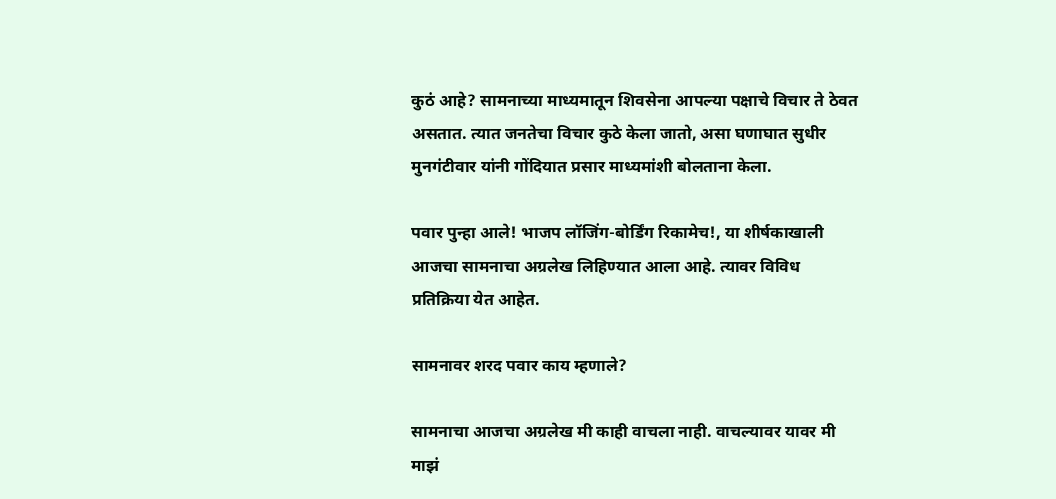कुठं आहे? सामनाच्या माध्यमातून शिवसेना आपल्या पक्षाचे विचार ते ठेवत असतात. त्यात जनतेचा विचार कुठे केला जातो, असा घणाघात सुधीर मुनगंटीवार यांनी गोंदियात प्रसार माध्यमांशी बोलताना केला.

पवार पुन्हा आले! भाजप लॉजिंग-बोर्डिंग रिकामेच!, या शीर्षकाखाली आजचा सामनाचा अग्रलेख लिहिण्यात आला आहे. त्यावर विविध प्रतिक्रिया येत आहेत.

सामनावर शरद पवार काय म्हणाले?

सामनाचा आजचा अग्रलेख मी काही वाचला नाही. वाचल्यावर यावर मी माझं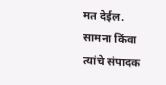मत देईल. सामना किंवा त्यांचे संपादक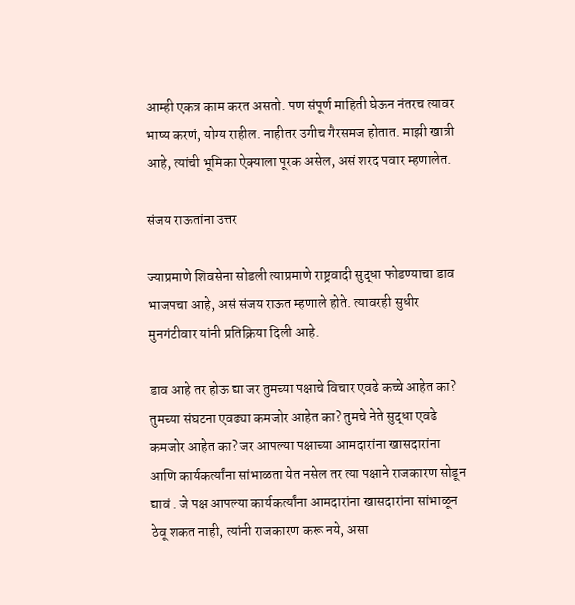आम्ही एकत्र काम करत असतो. पण संपूर्ण माहिती घेऊन नंतरच त्यावर भाष्य करणं, योग्य राहील. नाहीतर उगीच गैरसमज होतात. माझी खात्री आहे, त्यांची भूमिका ऐक्याला पूरक असेल, असं शरद पवार म्हणालेत.

संजय राऊतांना उत्तर

ज्याप्रमाणे शिवसेना सोडली त्याप्रमाणे राष्ट्रवादी सुद्धा फोडण्याचा डाव भाजपचा आहे, असं संजय राऊत म्हणाले होते. त्यावरही सुधीर मुनगंटीवार यांनी प्रतिक्रिया दिली आहे.

डाव आहे तर होऊ द्या जर तुमच्या पक्षाचे विचार एवढे कच्चे आहेत का? तुमच्या संघटना एवढ्या कमजोर आहेत का? तुमचे नेते सुद्धा एवढे कमजोर आहेत का? जर आपल्या पक्षाच्या आमदारांना खासदारांना आणि कार्यकर्त्यांना सांभाळता येत नसेल तर त्या पक्षाने राजकारण सोडून द्यावं . जे पक्ष आपल्या कार्यकर्त्यांना आमदारांना खासदारांना सांभाळून ठेवू शकत नाही, त्यांनी राजकारण करू नये, असा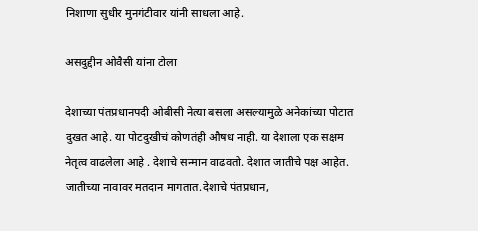निशाणा सुधीर मुनगंटीवार यांनी साधला आहे.

असदुद्दीन ओवैसी यांना टोला

देशाच्या पंतप्रधानपदी ओबीसी नेत्या बसला असल्यामुळे अनेकांच्या पोटात दुखत आहे. या पोटदुखीचं कोणतंही औषध नाही. या देशाला एक सक्षम नेतृत्व वाढलेला आहे . देशाचे सन्मान वाढवतो. देशात जातीचे पक्ष आहेत. जातीच्या नावावर मतदान मागतात.देशाचे पंतप्रधान,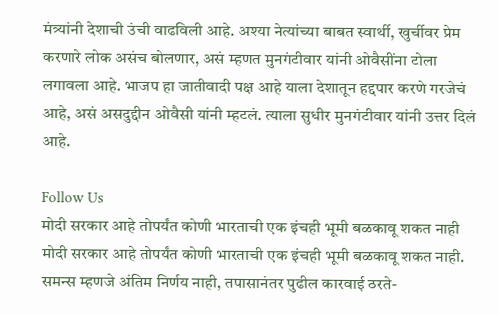मंत्र्यांनी देशाची उंची वाढविली आहे. अश्या नेत्यांच्या बाबत स्वार्थी, खुर्चीवर प्रेम करणारे लोक असंच बोलणार, असं म्हणत मुनगंटीवार यांनी ओवैसींना टोला लगावला आहे. भाजप हा जातीवादी पक्ष आहे याला देशातून हद्दपार करणे गरजेचं आहे, असं असदुद्दीन ओवैसी यांनी म्हटलं. त्याला सुधीर मुनगंटीवार यांनी उत्तर दिलं आहे.

Follow Us
मोदी सरकार आहे तोपर्यंत कोणी भारताची एक इंचही भूमी बळकावू शकत नाही
मोदी सरकार आहे तोपर्यंत कोणी भारताची एक इंचही भूमी बळकावू शकत नाही.
समन्स म्हणजे अंतिम निर्णय नाही, तपासानंतर पुढील कारवाई ठरते-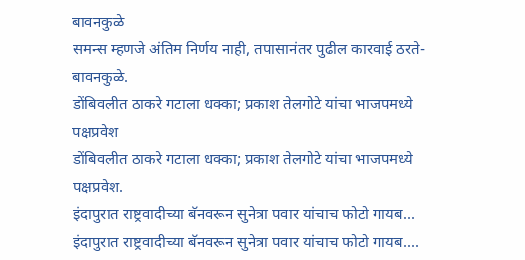बावनकुळे
समन्स म्हणजे अंतिम निर्णय नाही, तपासानंतर पुढील कारवाई ठरते- बावनकुळे.
डोंबिवलीत ठाकरे गटाला धक्का; प्रकाश तेलगोटे यांचा भाजपमध्ये पक्षप्रवेश
डोंबिवलीत ठाकरे गटाला धक्का; प्रकाश तेलगोटे यांचा भाजपमध्ये पक्षप्रवेश.
इंदापुरात राष्ट्रवादीच्या बॅनवरून सुनेत्रा पवार यांचाच फोटो गायब...
इंदापुरात राष्ट्रवादीच्या बॅनवरून सुनेत्रा पवार यांचाच फोटो गायब....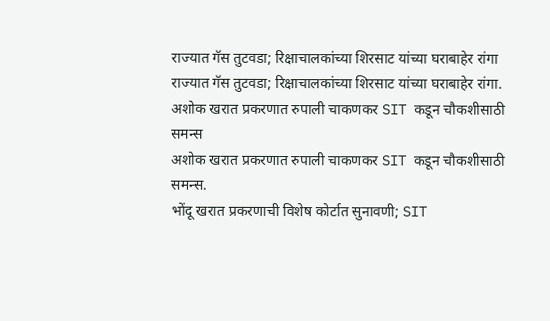राज्यात गॅस तुटवडा; रिक्षाचालकांच्या शिरसाट यांच्या घराबाहेर रांगा
राज्यात गॅस तुटवडा; रिक्षाचालकांच्या शिरसाट यांच्या घराबाहेर रांगा.
अशोक खरात प्रकरणात रुपाली चाकणकर SIT कडून चौकशीसाठी समन्स
अशोक खरात प्रकरणात रुपाली चाकणकर SIT कडून चौकशीसाठी समन्स.
भोंदू खरात प्रकरणाची विशेष कोर्टात सुनावणी; SIT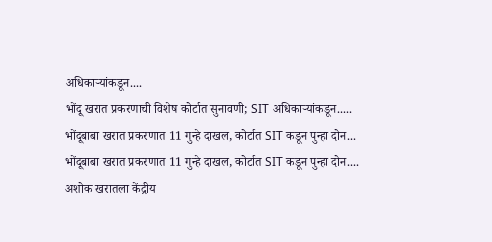अधिकाऱ्यांकडून....
भोंदू खरात प्रकरणाची विशेष कोर्टात सुनावणी; SIT अधिकाऱ्यांकडून.....
भोंदूबाबा खरात प्रकरणात 11 गुन्हे दाखल, कोर्टात SIT कडून पुन्हा दोन...
भोंदूबाबा खरात प्रकरणात 11 गुन्हे दाखल, कोर्टात SIT कडून पुन्हा दोन....
अशोक खरातला केंद्रीय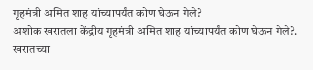गृहमंत्री अमित शाह यांच्यापर्यंत कोण घेऊन गेले?
अशोक खरातला केंद्रीय गृहमंत्री अमित शाह यांच्यापर्यंत कोण घेऊन गेले?.
खरातच्या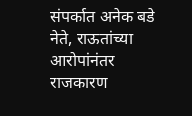संपर्कात अनेक बडे नेते, राऊतांच्या आरोपांनंतर राजकारण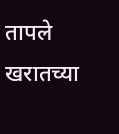तापले
खरातच्या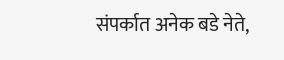संपर्कात अनेक बडे नेते,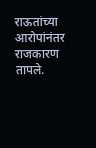राऊतांच्या आरोपांनंतर राजकारण तापले.